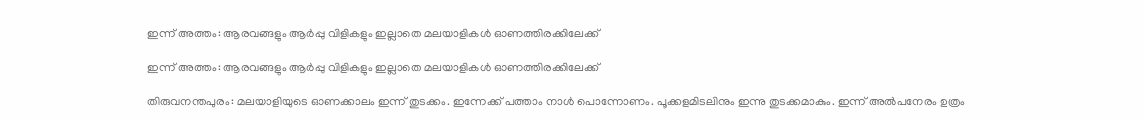ഇന്ന് അത്തം: ആരവങ്ങളും ആര്‍പ്പു വിളികളും ഇല്ലാതെ മലയാളികള്‍ ഓണത്തിരക്കിലേക്ക്

ഇന്ന് അത്തം: ആരവങ്ങളും ആര്‍പ്പു വിളികളും ഇല്ലാതെ മലയാളികള്‍ ഓണത്തിരക്കിലേക്ക്

തിരുവനന്തപുരം: മലയാളിയുടെ ഓണക്കാലം ഇന്ന് തുടക്കം. ഇന്നേക്ക് പത്താം നാള്‍ പൊന്നോണം. പൂക്കളമിടലിനും ഇന്നു തുടക്കമാകും. ഇന്ന് അല്‍പനേരം ഉത്രം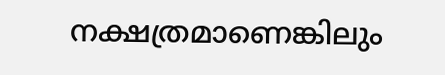നക്ഷത്രമാണെങ്കിലും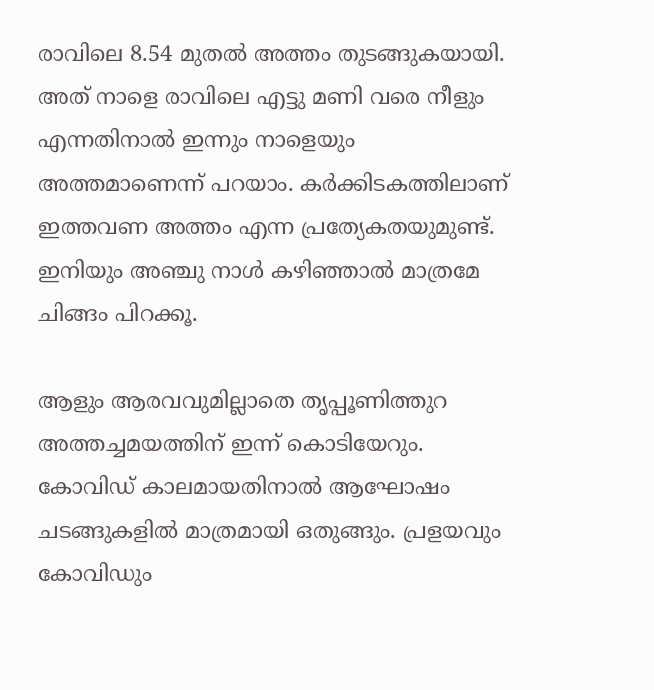രാവിലെ 8.54 മുതല്‍ അത്തം തുടങ്ങുകയായി. അത് നാളെ രാവിലെ എട്ടു മണി വരെ നീളും എന്നതിനാല്‍ ഇന്നും നാളെയും അത്തമാണെന്ന് പറയാം. കര്‍ക്കിടകത്തിലാണ് ഇത്തവണ അത്തം എന്ന പ്രത്യേകതയുമുണ്ട്. ഇനിയും അഞ്ചു നാള്‍ കഴിഞ്ഞാല്‍ മാത്രമേ ചിങ്ങം പിറക്കൂ.

ആളും ആരവവുമില്ലാതെ തൃപ്പൂണിത്തുറ അത്തച്ചമയത്തിന് ഇന്ന് കൊടിയേറും. കോവിഡ് കാലമായതിനാല്‍ ആഘോഷം ചടങ്ങുകളില്‍ മാത്രമായി ഒതുങ്ങും. പ്രളയവും കോവിഡും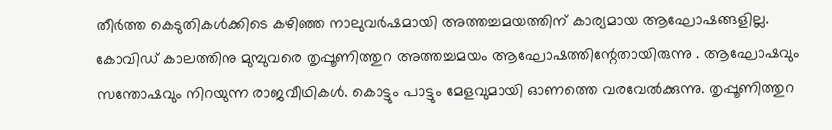തീര്‍ത്ത കെടുതികള്‍ക്കിടെ കഴിഞ്ഞ നാലുവര്‍ഷമായി അത്തച്ചമയത്തിന് കാര്യമായ ആഘോഷങ്ങളില്ല. കോവിഡ് കാലത്തിനു മുമ്പുവരെ തൃപ്പൂണിത്തുറ അത്തച്ചമയം ആഘോഷത്തിന്റേതായിരുന്നു . ആഘോഷവും സന്തോഷവും നിറയുന്ന രാജവീഥികള്‍. കൊട്ടും പാട്ടും മേളവുമായി ഓണത്തെ വരവേല്‍ക്കുന്നു. തൃപ്പൂണിത്തുറ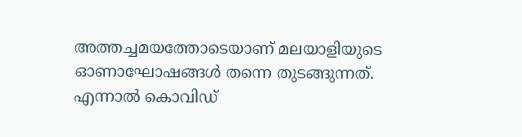അത്തച്ചമയത്തോടെയാണ് മലയാളിയുടെ ഓണാഘോഷങ്ങള്‍ തന്നെ തുടങ്ങുന്നത്. എന്നാല്‍ കൊവിഡ്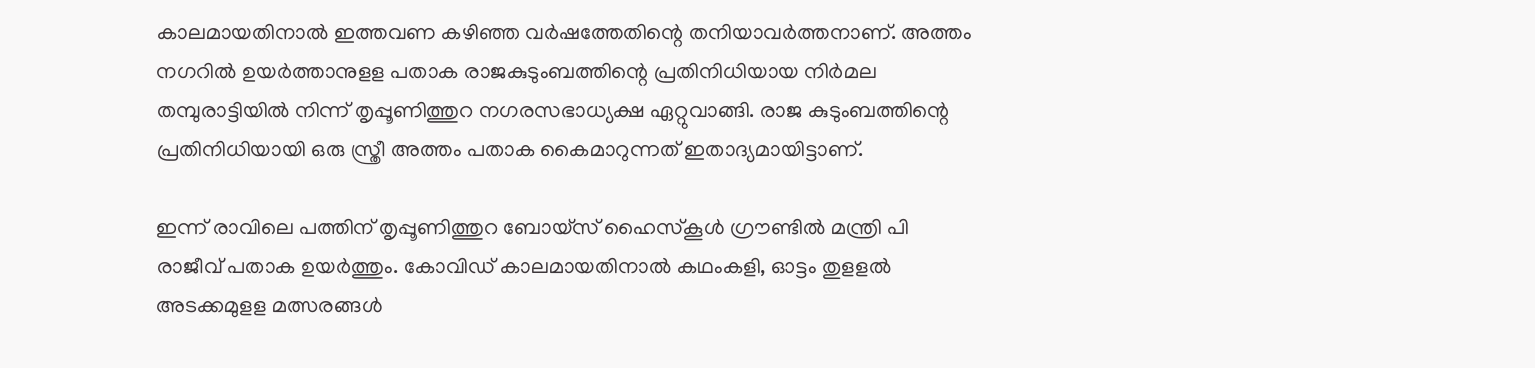കാലമായതിനാല്‍ ഇത്തവണ കഴിഞ്ഞ വര്‍ഷത്തേതിന്റെ തനിയാവര്‍ത്തനാണ്. അത്തം നഗറില്‍ ഉയര്‍ത്താനുളള പതാക രാജകുടുംബത്തിന്റെ പ്രതിനിധിയായ നിര്‍മല തമ്പുരാട്ടിയില്‍ നിന്ന് തൃപ്പൂണിത്തുറ നഗരസഭാധ്യക്ഷ ഏറ്റുവാങ്ങി. രാജ കുടുംബത്തിന്റെ പ്രതിനിധിയായി ഒരു സ്ത്രീ അത്തം പതാക കൈമാറുന്നത് ഇതാദ്യമായിട്ടാണ്.

ഇന്ന് രാവിലെ പത്തിന് തൃപ്പൂണിത്തുറ ബോയ്‌സ് ഹൈസ്‌കൂള്‍ ഗ്രൗണ്ടില്‍ മന്ത്രി പി രാജീവ് പതാക ഉയര്‍ത്തും. കോവിഡ് കാലമായതിനാല്‍ കഥംകളി, ഓട്ടം തുളളല്‍ അടക്കമുളള മത്സരങ്ങള്‍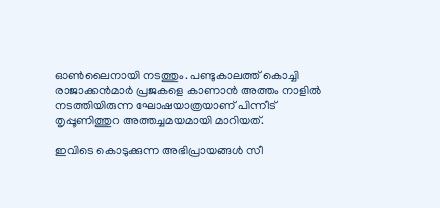ഓണ്‍ലൈനായി നടത്തും. പണ്ടുകാലത്ത് കൊച്ചി രാജാക്കന്‍മാര്‍ പ്രജകളെ കാണാന്‍ അത്തം നാളില്‍ നടത്തിയിരുന്ന ഘോഷയാത്രയാണ് പിന്നീട് തൃപ്പൂണിത്തുറ അത്തച്ചമയമായി മാറിയത്.

ഇവിടെ കൊടുക്കുന്ന അഭിപ്രായങ്ങള്‍ സീ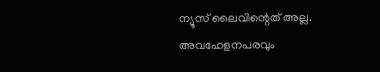ന്യൂസ് ലൈവിന്റെത് അല്ല. അവഹേളനപരവും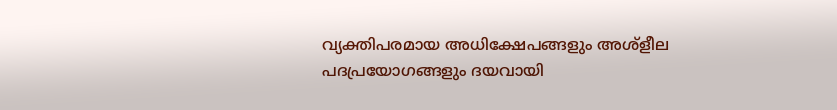വ്യക്തിപരമായ അധിക്ഷേപങ്ങളും അശ്‌ളീല പദപ്രയോഗങ്ങളും ദയവായി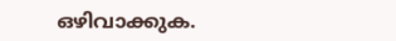ഒഴിവാക്കുക.